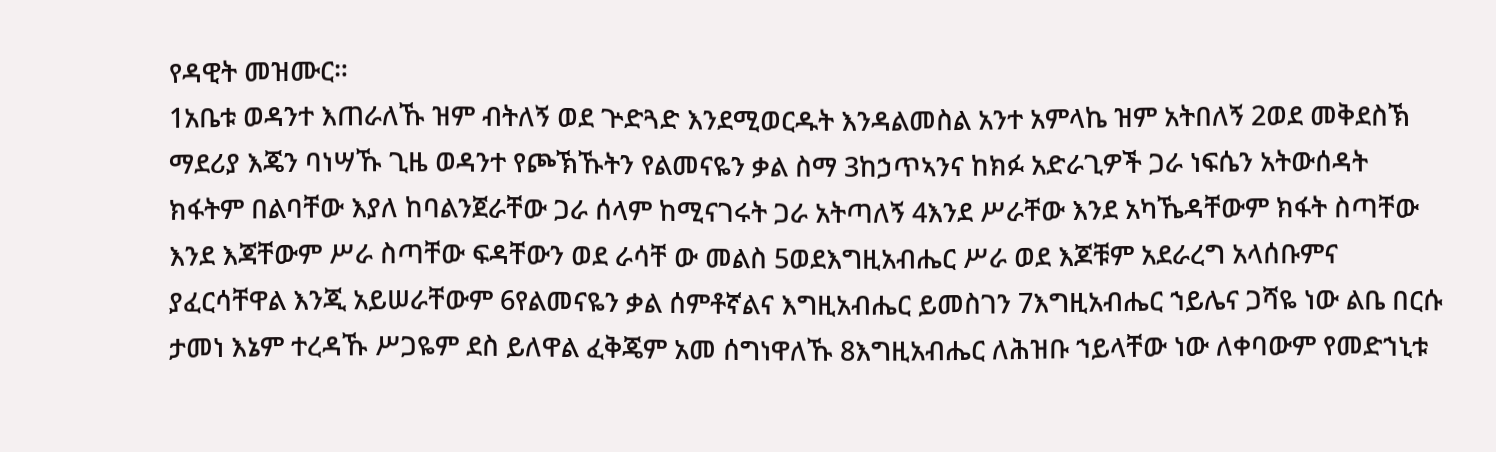የዳዊት መዝሙር።
1አቤቱ ወዳንተ እጠራለኹ ዝም ብትለኝ ወደ ጕድጓድ እንደሚወርዱት እንዳልመስል አንተ አምላኬ ዝም አትበለኝ 2ወደ መቅደስኽ ማደሪያ እጄን ባነሣኹ ጊዜ ወዳንተ የጮኽኹትን የልመናዬን ቃል ስማ 3ከኃጥኣንና ከክፉ አድራጊዎች ጋራ ነፍሴን አትውሰዳት ክፋትም በልባቸው እያለ ከባልንጀራቸው ጋራ ሰላም ከሚናገሩት ጋራ አትጣለኝ 4እንደ ሥራቸው እንደ አካኼዳቸውም ክፋት ስጣቸው እንደ እጃቸውም ሥራ ስጣቸው ፍዳቸውን ወደ ራሳቸ ው መልስ 5ወደእግዚአብሔር ሥራ ወደ እጆቹም አደራረግ አላሰቡምና ያፈርሳቸዋል እንጂ አይሠራቸውም 6የልመናዬን ቃል ሰምቶኛልና እግዚአብሔር ይመስገን 7እግዚአብሔር ኀይሌና ጋሻዬ ነው ልቤ በርሱ ታመነ እኔም ተረዳኹ ሥጋዬም ደስ ይለዋል ፈቅጄም አመ ሰግነዋለኹ 8እግዚአብሔር ለሕዝቡ ኀይላቸው ነው ለቀባውም የመድኀኒቱ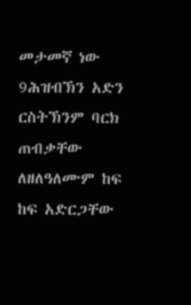መታመኛ ነው 9ሕዝብኽን አድን ርስትኽንም ባርክ ጠብቃቸው ለዘለዓለሙም ከፍ ከፍ አድርጋቸው